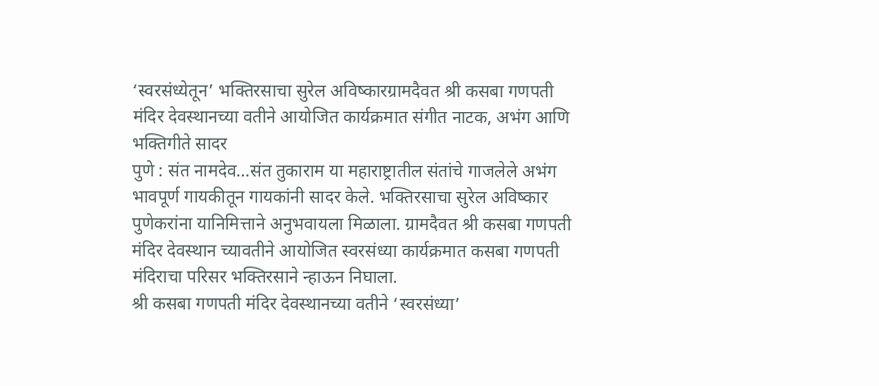‘स्वरसंध्येतून’ भक्तिरसाचा सुरेल अविष्कारग्रामदैवत श्री कसबा गणपती मंदिर देवस्थानच्या वतीने आयोजित कार्यक्रमात संगीत नाटक, अभंग आणि भक्तिगीते सादर
पुणे : संत नामदेव…संत तुकाराम या महाराष्ट्रातील संतांचे गाजलेले अभंग भावपूर्ण गायकीतून गायकांनी सादर केले. भक्तिरसाचा सुरेल अविष्कार पुणेकरांना यानिमित्ताने अनुभवायला मिळाला. ग्रामदैवत श्री कसबा गणपती मंदिर देवस्थान च्यावतीने आयोजित स्वरसंध्या कार्यक्रमात कसबा गणपती मंदिराचा परिसर भक्तिरसाने न्हाऊन निघाला.
श्री कसबा गणपती मंदिर देवस्थानच्या वतीने ‘स्वरसंध्या’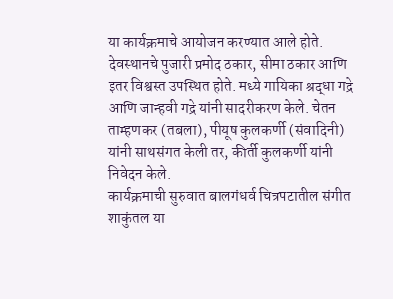या कार्यक्रमाचे आयोजन करण्यात आले होते. देवस्थानचे पुजारी प्रमोद ठकार, सीमा ठकार आणि इतर विश्वस्त उपस्थित होते. मध्ये गायिका श्रद्धा गद्रे आणि जान्हवी गद्रे यांनी सादरीकरण केले. चेतन ताम्हणकर (तबला), पीयूष कुलकर्णी (संवादिनी) यांनी साथसंगत केली तर, कीर्ती कुलकर्णी यांनी निवेदन केले.
कार्यक्रमाची सुरुवात बालगंधर्व चित्रपटातील संगीत शाकुंतल या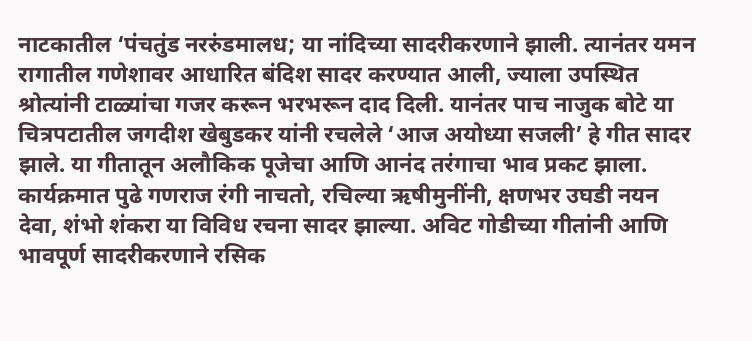नाटकातील ‘पंचतुंड नररुंडमालध; या नांदिच्या सादरीकरणाने झाली. त्यानंतर यमन रागातील गणेशावर आधारित बंदिश सादर करण्यात आली, ज्याला उपस्थित श्रोत्यांनी टाळ्यांचा गजर करून भरभरून दाद दिली. यानंतर पाच नाजुक बोटे या चित्रपटातील जगदीश खेबुडकर यांनी रचलेले ‘आज अयोध्या सजली’ हे गीत सादर झाले. या गीतातून अलौकिक पूजेचा आणि आनंद तरंगाचा भाव प्रकट झाला.
कार्यक्रमात पुढे गणराज रंगी नाचतो, रचिल्या ऋषीमुनींनी, क्षणभर उघडी नयन देवा, शंभो शंकरा या विविध रचना सादर झाल्या. अविट गोडीच्या गीतांनी आणि भावपूर्ण सादरीकरणाने रसिक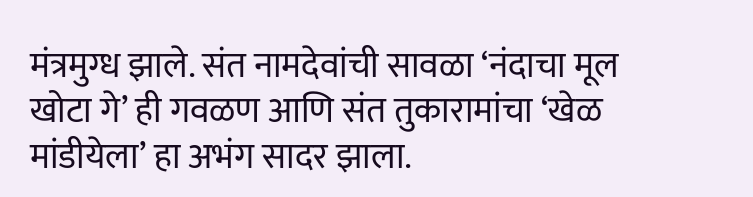मंत्रमुग्ध झाले. संत नामदेवांची सावळा ‘नंदाचा मूल खोटा गे’ ही गवळण आणि संत तुकारामांचा ‘खेळ मांडीयेला’ हा अभंग सादर झाला.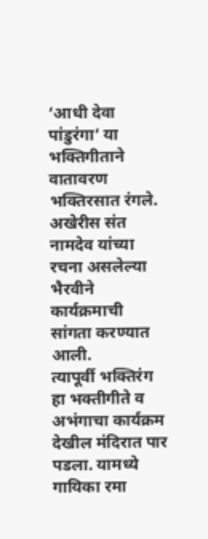‘आधी देवा पांडुरंगा’ या भक्तिगीताने वातावरण भक्तिरसात रंगले. अखेरीस संत नामदेव यांच्या रचना असलेल्या भैरवीने कार्यक्रमाची सांगता करण्यात आली.
त्यापूर्वी भक्तिरंग हा भक्तीगीते व अभंगाचा कार्यक्रम देखील मंदिरात पार पडला. यामध्ये गायिका रमा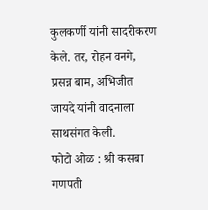कुलकर्णी यांनी सादरीकरण केले. तर, रोहन वनगे, प्रसन्न बाम, अभिजीत जायदे यांनी वादनाला साथसंगत केली.
फोटो ओळ : श्री कसबा गणपती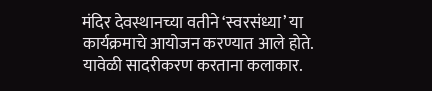मंदिर देवस्थानच्या वतीने ‘स्वरसंध्या’ या कार्यक्रमाचे आयोजन करण्यात आले होते. यावेळी सादरीकरण करताना कलाकार.